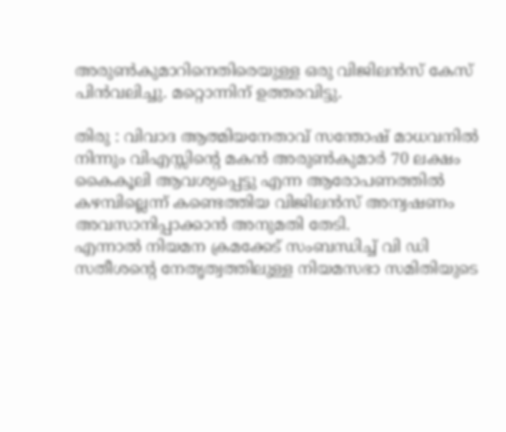അരുണ്‍കുമാറിനെതിരെയുള്ള ഒരു വിജിലന്‍സ് കേസ് പിന്‍വലിച്ചു. മറ്റൊന്നിന് ഉത്തരവിട്ടു.

തിരു : വിവാദ ആത്മിയനേതാവ് സന്തോഷ് മാധവനില്‍ നിന്നും വിഎസ്സിന്റെ മകന്‍ അരുണ്‍കുമാര്‍ 70 ലക്ഷം കൈകൂലി ആവശ്യപ്പെട്ടു എന്ന ആരോപണത്തില്‍ കഴമ്പില്ലെന്ന് കണ്ടെത്തിയ വിജിലന്‍സ് അന്വഷണം അവസാനിപ്പാക്കാന്‍ അനുമതി തേടി.
എന്നാല്‍ നിയമന ക്രമക്കേട് സംബന്ധിച്ച് വി ഡി സതീശന്റെ നേതൃത്വത്തിലുള്ള നിയമസഭാ സമിതിയുടെ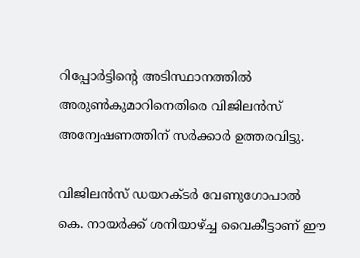റിപ്പോര്‍ട്ടിന്റെ അടിസ്ഥാനത്തില്‍ അരുണ്‍കുമാറിനെതിരെ വിജിലന്‍സ് അന്വേഷണത്തിന് സര്‍ക്കാര്‍ ഉത്തരവിട്ടു.

വിജിലന്‍സ് ഡയറക്ടര്‍ വേണുഗോപാല്‍ കെ. നായര്‍ക്ക് ശനിയാഴ്ച്ച വൈകീട്ടാണ് ഈ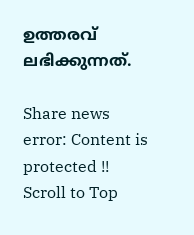ഉത്തരവ് ലഭിക്കുന്നത്.

Share news
error: Content is protected !!
Scroll to Top